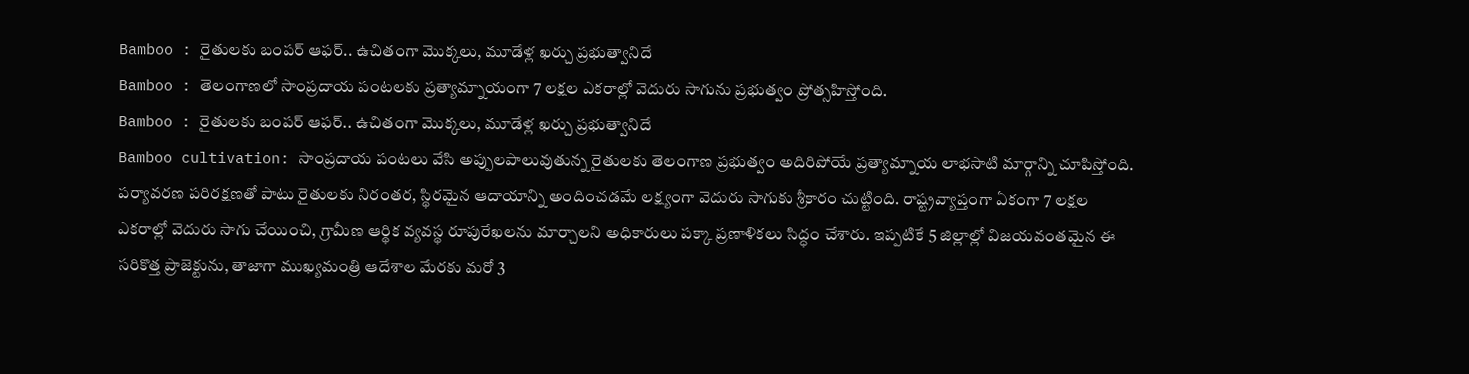Bamboo : రైతులకు బంపర్ ఆఫర్.. ఉచితంగా మొక్కలు, మూడేళ్ల ఖర్చు ప్రభుత్వానిదే
Bamboo : తెలంగాణలో సాంప్రదాయ పంటలకు ప్రత్యామ్నాయంగా 7 లక్షల ఎకరాల్లో వెదురు సాగును ప్రభుత్వం ప్రోత్సహిస్తోంది.
Bamboo : రైతులకు బంపర్ ఆఫర్.. ఉచితంగా మొక్కలు, మూడేళ్ల ఖర్చు ప్రభుత్వానిదే
Bamboo cultivation: సాంప్రదాయ పంటలు వేసి అప్పులపాలువుతున్న రైతులకు తెలంగాణ ప్రభుత్వం అదిరిపోయే ప్రత్యామ్నాయ లాభసాటి మార్గాన్ని చూపిస్తోంది. పర్యావరణ పరిరక్షణతో పాటు రైతులకు నిరంతర, స్థిరమైన ఆదాయాన్ని అందించడమే లక్ష్యంగా వెదురు సాగుకు శ్రీకారం చుట్టింది. రాష్ట్రవ్యాప్తంగా ఏకంగా 7 లక్షల ఎకరాల్లో వెదురు సాగు చేయించి, గ్రామీణ ఆర్థిక వ్యవస్థ రూపురేఖలను మార్చాలని అధికారులు పక్కా ప్రణాళికలు సిద్ధం చేశారు. ఇప్పటికే 5 జిల్లాల్లో విజయవంతమైన ఈ సరికొత్త ప్రాజెక్టును, తాజాగా ముఖ్యమంత్రి ఆదేశాల మేరకు మరో 3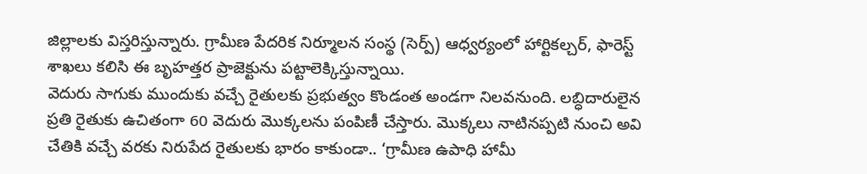జిల్లాలకు విస్తరిస్తున్నారు. గ్రామీణ పేదరిక నిర్మూలన సంస్థ (సెర్ప్) ఆధ్వర్యంలో హార్టికల్చర్, ఫారెస్ట్ శాఖలు కలిసి ఈ బృహత్తర ప్రాజెక్టును పట్టాలెక్కిస్తున్నాయి.
వెదురు సాగుకు ముందుకు వచ్చే రైతులకు ప్రభుత్వం కొండంత అండగా నిలవనుంది. లబ్ధిదారులైన ప్రతి రైతుకు ఉచితంగా 60 వెదురు మొక్కలను పంపిణీ చేస్తారు. మొక్కలు నాటినప్పటి నుంచి అవి చేతికి వచ్చే వరకు నిరుపేద రైతులకు భారం కాకుండా.. ‘గ్రామీణ ఉపాధి హామీ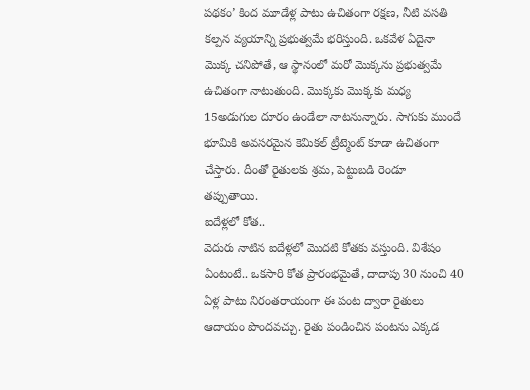పథకం’ కింద మూడేళ్ల పాటు ఉచితంగా రక్షణ, నీటి వసతి కల్పన వ్యయాన్ని ప్రభుత్వమే భరిస్తుంది. ఒకవేళ ఏదైనా మొక్క చనిపోతే, ఆ స్థానంలో మరో మొక్కను ప్రభుత్వమే ఉచితంగా నాటుతుంది. మొక్కకు మొక్కకు మధ్య 15అడుగుల దూరం ఉండేలా నాటనున్నారు. సాగుకు ముందే భూమికి అవసరమైన కెమికల్ ట్రీట్మెంట్ కూడా ఉచితంగా చేస్తారు. దీంతో రైతులకు శ్రమ, పెట్టుబడి రెండూ తప్పుతాయి.
ఐదేళ్లలో కోత..
వెదురు నాటిన ఐదేళ్లలో మొదటి కోతకు వస్తుంది. విశేషం ఏంటంటే.. ఒకసారి కోత ప్రారంభమైతే, దాదాపు 30 నుంచి 40 ఏళ్ల పాటు నిరంతరాయంగా ఈ పంట ద్వారా రైతులు ఆదాయం పొందవచ్చు. రైతు పండించిన పంటను ఎక్కడ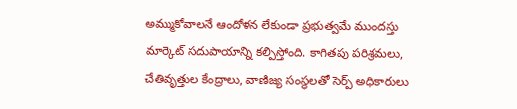అమ్ముకోవాలనే ఆందోళన లేకుండా ప్రభుత్వమే ముందస్తు మార్కెట్ సదుపాయాన్ని కల్పిస్తోంది. కాగితపు పరిశ్రమలు, చేతివృత్తుల కేంద్రాలు, వాణిజ్య సంస్థలతో సెర్ప్ అధికారులు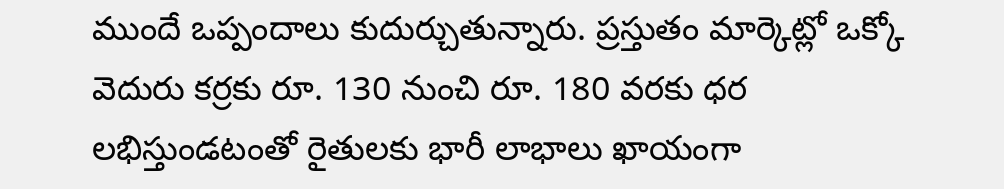ముందే ఒప్పందాలు కుదుర్చుతున్నారు. ప్రస్తుతం మార్కెట్లో ఒక్కో వెదురు కర్రకు రూ. 130 నుంచి రూ. 180 వరకు ధర లభిస్తుండటంతో రైతులకు భారీ లాభాలు ఖాయంగా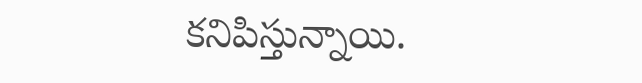కనిపిస్తున్నాయి.